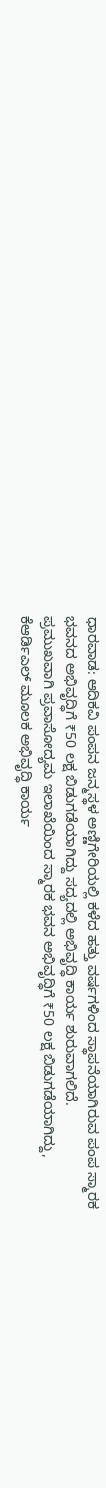ಧಾರವಾಡ: ಆದಿಕವಿ ಪಂಪನ ಜನ್ಮಸ್ಥಳ ಅಣ್ಣಿಗೇರಿಯಲ್ಲಿ ಕಳೆದ ಹತ್ತು ವರ್ಷಗಳಿಂದ ಸ್ಥಾಪನೆಯಾಗಿರುವ ಪಂಪ ಸ್ಮಾರಕ ಭವನದ ಅಭಿವೃದ್ಧಿಗೆ ₹50 ಲಕ್ಷ ಬಿಡುಗಡೆಯಾಗಿದ್ದು ಸದ್ಯದಲ್ಲಿ ಅಭಿವೃದ್ಧಿ ಕಾರ್ಯ ಶುರುವಾಗಲಿದೆ.
ಪ್ರಮುಖವಾಗಿ ಪ್ರವಾಸೋದ್ಯಮ ಇಲಾಖೆಯಿಂದ ಸ್ಮಾರಕ ಭವನ ಅಭಿವೃದ್ಧಿಗೆ ₹50 ಲಕ್ಷ ಬಿಡುಗಡೆಯಾಗಿದ್ದು, ಕೆಆರ್ಡಿಎಲ್ ಮೂಲಕ ಅಭಿವೃದ್ಧಿ ಕಾರ್ಯ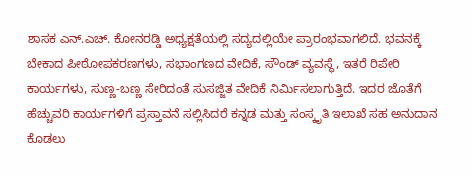ಶಾಸಕ ಎನ್.ಎಚ್. ಕೋನರಡ್ಡಿ ಅಧ್ಯಕ್ಷತೆಯಲ್ಲಿ ಸದ್ಯದಲ್ಲಿಯೇ ಪ್ರಾರಂಭವಾಗಲಿದೆ. ಭವನಕ್ಕೆ ಬೇಕಾದ ಪೀಠೋಪಕರಣಗಳು, ಸಭಾಂಗಣದ ವೇದಿಕೆ, ಸೌಂಡ್ ವ್ಯವಸ್ಥೆ, ಇತರೆ ರಿಪೇರಿ ಕಾರ್ಯಗಳು, ಸುಣ್ಣ-ಬಣ್ಣ ಸೇರಿದಂತೆ ಸುಸಜ್ಜಿತ ವೇದಿಕೆ ನಿರ್ಮಿಸಲಾಗುತ್ತಿದೆ. ಇದರ ಜೊತೆಗೆ ಹೆಚ್ಚುವರಿ ಕಾರ್ಯಗಳಿಗೆ ಪ್ರಸ್ತಾವನೆ ಸಲ್ಲಿಸಿದರೆ ಕನ್ನಡ ಮತ್ತು ಸಂಸ್ಕೃತಿ ಇಲಾಖೆ ಸಹ ಅನುದಾನ ಕೊಡಲು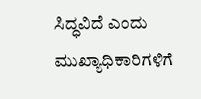ಸಿದ್ಧವಿದೆ ಎಂದು ಮುಖ್ಯಾಧಿಕಾರಿಗಳಿಗೆ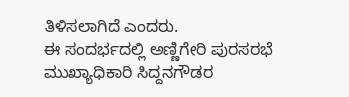ತಿಳಿಸಲಾಗಿದೆ ಎಂದರು.
ಈ ಸಂದರ್ಭದಲ್ಲಿ ಅಣ್ಣಿಗೇರಿ ಪುರಸರಭೆ ಮುಖ್ಯಾಧಿಕಾರಿ ಸಿದ್ದನಗೌಡರ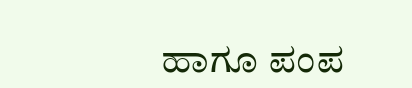ಹಾಗೂ ಪಂಪ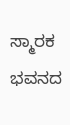ಸ್ಮಾರಕ ಭವನದ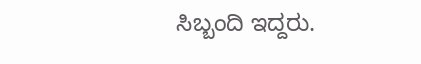ಸಿಬ್ಬಂದಿ ಇದ್ದರು.